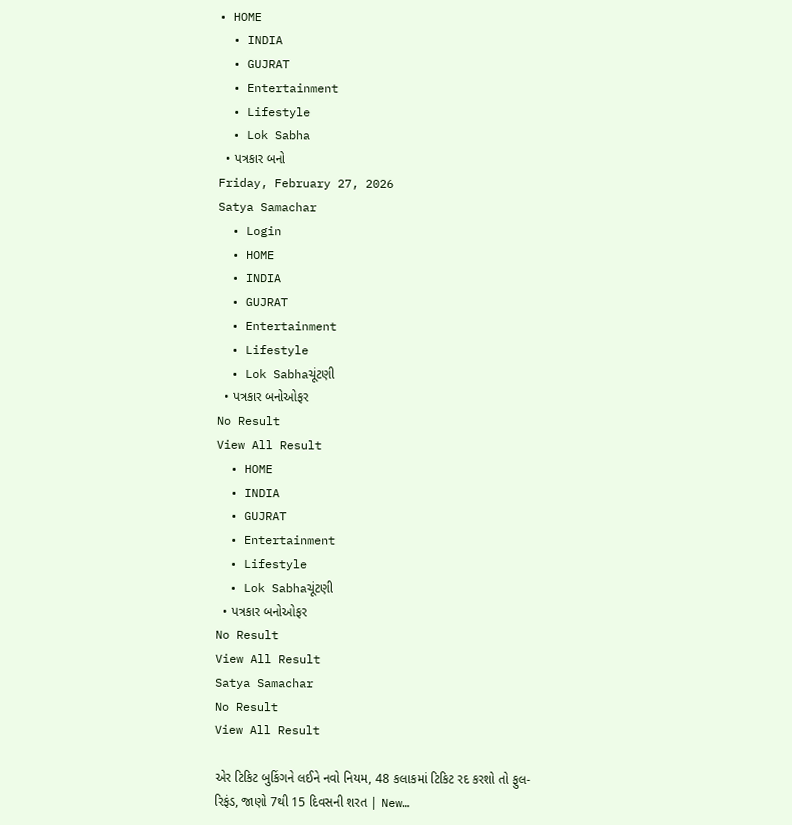• HOME
  • INDIA
  • GUJRAT
  • Entertainment
  • Lifestyle
  • Lok Sabha
  • પત્રકાર બનો
Friday, February 27, 2026
Satya Samachar
  • Login
  • HOME
  • INDIA
  • GUJRAT
  • Entertainment
  • Lifestyle
  • Lok Sabhaચૂંટણી
  • પત્રકાર બનોઓફર
No Result
View All Result
  • HOME
  • INDIA
  • GUJRAT
  • Entertainment
  • Lifestyle
  • Lok Sabhaચૂંટણી
  • પત્રકાર બનોઓફર
No Result
View All Result
Satya Samachar
No Result
View All Result

એર ટિકિટ બુકિંગને લઈને નવો નિયમ, 48 કલાકમાં ટિકિટ રદ કરશો તો ફુલ-રિફંડ, જાણો 7થી 15 દિવસની શરત | New…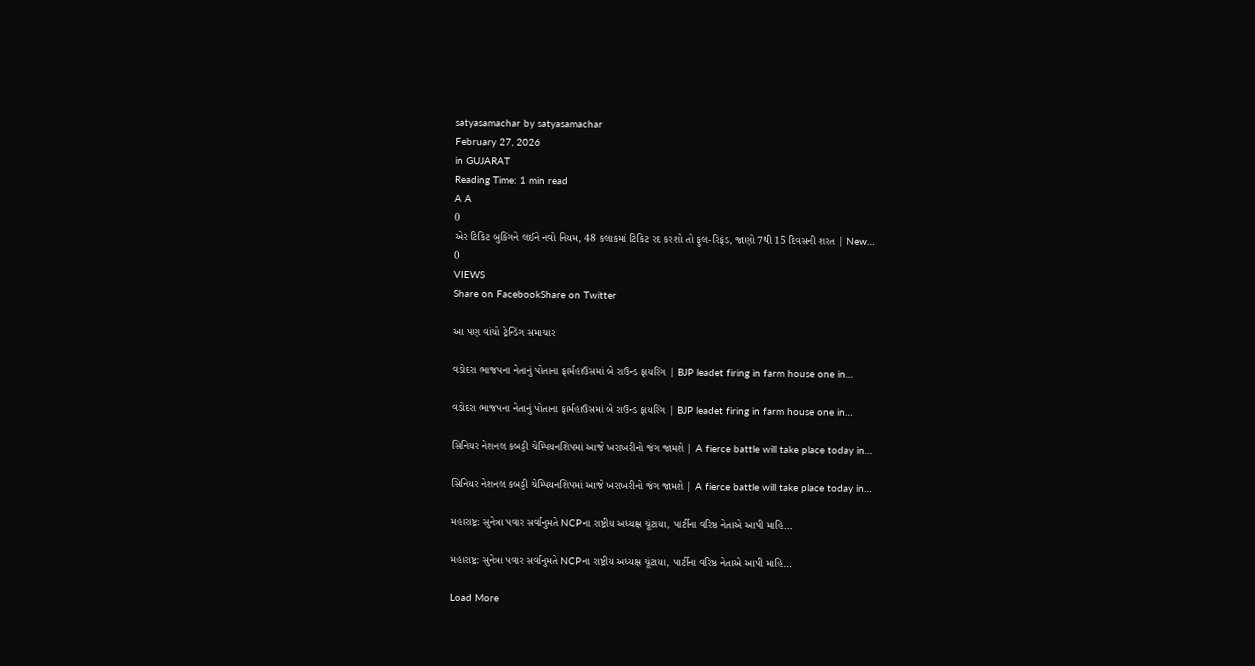satyasamachar by satyasamachar
February 27, 2026
in GUJARAT
Reading Time: 1 min read
A A
0
એર ટિકિટ બુકિંગને લઈને નવો નિયમ, 48 કલાકમાં ટિકિટ રદ કરશો તો ફુલ-રિફંડ, જાણો 7થી 15 દિવસની શરત | New…
0
VIEWS
Share on FacebookShare on Twitter

આ પણ વાંચો ટ્રેન્ડિંગ સમાચાર

વડોદરા ભાજપના નેતાનું પોતાના ફાર્મહાઉસમાં બે રાઉન્ડ ફાયરિંગ | BJP leadet firing in farm house one in…

વડોદરા ભાજપના નેતાનું પોતાના ફાર્મહાઉસમાં બે રાઉન્ડ ફાયરિંગ | BJP leadet firing in farm house one in…

સિનિયર નેશનલ કબડ્ડી ચેમ્પિયનશિપમાં આજે ખરાખરીનો જંગ જામશે | A fierce battle will take place today in…

સિનિયર નેશનલ કબડ્ડી ચેમ્પિયનશિપમાં આજે ખરાખરીનો જંગ જામશે | A fierce battle will take place today in…

મહારાષ્ટ્ર: સુનેત્રા પવાર સર્વાનુમતે NCPના રાષ્ટ્રીય અધ્યક્ષ ચૂંટાયા, પાર્ટીના વરિષ્ઠ નેતાએ આપી માહિ…

મહારાષ્ટ્ર: સુનેત્રા પવાર સર્વાનુમતે NCPના રાષ્ટ્રીય અધ્યક્ષ ચૂંટાયા, પાર્ટીના વરિષ્ઠ નેતાએ આપી માહિ…

Load More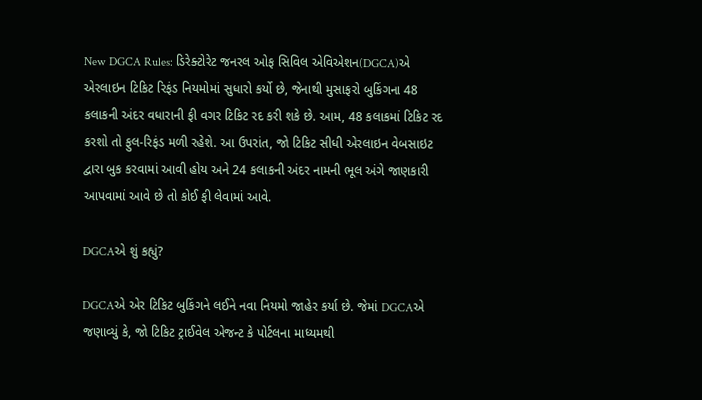New DGCA Rules: ડિરેક્ટોરેટ જનરલ ઓફ સિવિલ એવિએશન(DGCA)એ એરલાઇન ટિકિટ રિફંડ નિયમોમાં સુધારો કર્યો છે, જેનાથી મુસાફરો બુકિંગના 48 કલાકની અંદર વધારાની ફી વગર ટિકિટ રદ કરી શકે છે. આમ, 48 કલાકમાં ટિકિટ રદ કરશો તો ફુલ-રિફંડ મળી રહેશે. આ ઉપરાંત, જો ટિકિટ સીધી એરલાઇન વેબસાઇટ દ્વારા બુક કરવામાં આવી હોય અને 24 કલાકની અંદર નામની ભૂલ અંગે જાણકારી આપવામાં આવે છે તો કોઈ ફી લેવામાં આવે.

DGCAએ શું કહ્યું?

DGCAએ એર ટિકિટ બુકિંગને લઈને નવા નિયમો જાહેર કર્યા છે. જેમાં DGCAએ જણાવ્યું કે, જો ટિકિટ ટ્રાઈવેલ એજન્ટ કે પોર્ટલના માધ્યમથી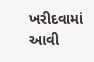ખરીદવામાં આવી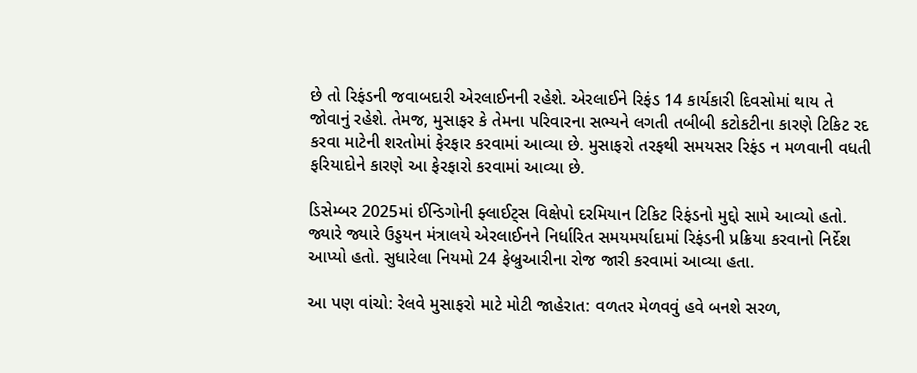છે તો રિફંડની જવાબદારી એરલાઈનની રહેશે. એરલાઈને રિફંડ 14 કાર્યકારી દિવસોમાં થાય તે જોવાનું રહેશે. તેમજ, મુસાફર કે તેમના પરિવારના સભ્યને લગતી તબીબી કટોકટીના કારણે ટિકિટ રદ કરવા માટેની શરતોમાં ફેરફાર કરવામાં આવ્યા છે. મુસાફરો તરફથી સમયસર રિફંડ ન મળવાની વધતી ફરિયાદોને કારણે આ ફેરફારો કરવામાં આવ્યા છે.

ડિસેમ્બર 2025માં ઈન્ડિગોની ફ્લાઈટ્સ વિક્ષેપો દરમિયાન ટિકિટ રિફંડનો મુદ્દો સામે આવ્યો હતો. જ્યારે જ્યારે ઉડ્ડયન મંત્રાલયે એરલાઈનને નિર્ધારિત સમયમર્યાદામાં રિફંડની પ્રક્રિયા કરવાનો નિર્દેશ આપ્યો હતો. સુધારેલા નિયમો 24 ફેબ્રુઆરીના રોજ જારી કરવામાં આવ્યા હતા.

આ પણ વાંચો: રેલવે મુસાફરો માટે મોટી જાહેરાત: વળતર મેળવવું હવે બનશે સરળ,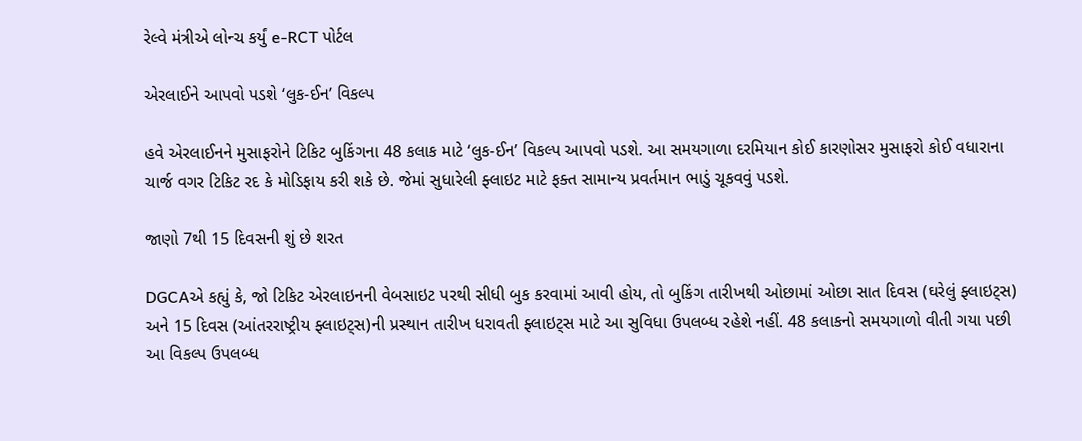રેલ્વે મંત્રીએ લોન્ચ કર્યું e-RCT પોર્ટલ

એરલાઈને આપવો પડશે ‘લુક-ઈન’ વિકલ્પ

હવે એરલાઈનને મુસાફરોને ટિકિટ બુકિંગના 48 કલાક માટે ‘લુક-ઈન’ વિકલ્પ આપવો પડશે. આ સમયગાળા દરમિયાન કોઈ કારણોસર મુસાફરો કોઈ વધારાના ચાર્જ વગર ટિકિટ રદ કે મોડિફાય કરી શકે છે. જેમાં સુધારેલી ફ્લાઇટ માટે ફક્ત સામાન્ય પ્રવર્તમાન ભાડું ચૂકવવું પડશે.

જાણો 7થી 15 દિવસની શું છે શરત

DGCAએ કહ્યું કે, જો ટિકિટ એરલાઇનની વેબસાઇટ પરથી સીધી બુક કરવામાં આવી હોય, તો બુકિંગ તારીખથી ઓછામાં ઓછા સાત દિવસ (ઘરેલું ફ્લાઇટ્સ) અને 15 દિવસ (આંતરરાષ્ટ્રીય ફ્લાઇટ્સ)ની પ્રસ્થાન તારીખ ધરાવતી ફ્લાઇટ્સ માટે આ સુવિધા ઉપલબ્ધ રહેશે નહીં. 48 કલાકનો સમયગાળો વીતી ગયા પછી આ વિકલ્પ ઉપલબ્ધ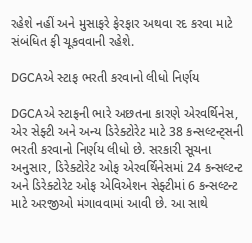રહેશે નહીં અને મુસાફરે ફેરફાર અથવા રદ કરવા માટે સંબંધિત ફી ચૂકવવાની રહેશે.

DGCAએ સ્ટાફ ભરતી કરવાનો લીધો નિર્ણય

DGCAએ સ્ટાફની ભારે અછતના કારણે એરવર્થિનેસ, એર સેફ્ટી અને અન્ય ડિરેક્ટોરેટ માટે 38 કન્સલ્ટન્ટ્સની ભરતી કરવાનો નિર્ણય લીધો છે. સરકારી સૂચના અનુસાર, ડિરેક્ટોરેટ ઓફ એરવર્થિનેસમાં 24 કન્સલ્ટન્ટ અને ડિરેક્ટોરેટ ઓફ એવિએશન સેફ્ટીમાં 6 કન્સલ્ટન્ટ માટે અરજીઓ મંગાવવામાં આવી છે. આ સાથે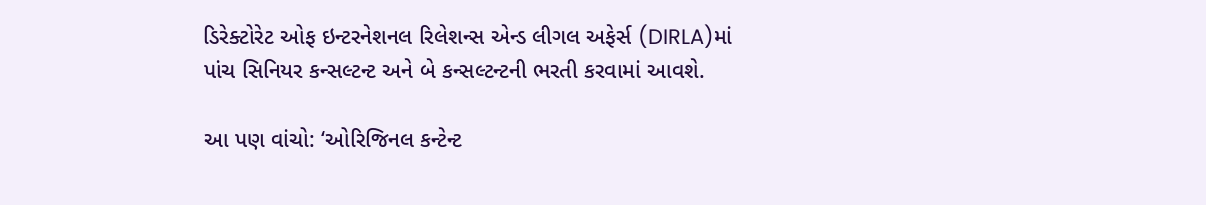ડિરેક્ટોરેટ ઓફ ઇન્ટરનેશનલ રિલેશન્સ એન્ડ લીગલ અફેર્સ (DIRLA)માં પાંચ સિનિયર કન્સલ્ટન્ટ અને બે કન્સલ્ટન્ટની ભરતી કરવામાં આવશે.

આ પણ વાંચો: ‘ઓરિજિનલ કન્ટેન્ટ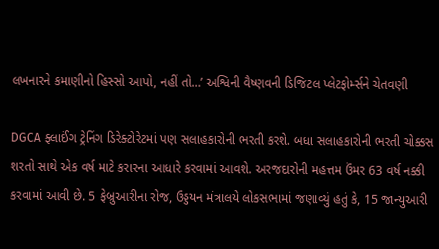લખનારને કમાણીનો હિસ્સો આપો, નહીં તો…’ અશ્વિની વૈષ્ણવની ડિજિટલ પ્લેટફોર્મ્સને ચેતવણી

DGCA ફ્લાઈંગ ટ્રેનિંગ ડિરેક્ટોરેટમાં પણ સલાહકારોની ભરતી કરશે. બધા સલાહકારોની ભરતી ચોક્કસ શરતો સાથે એક વર્ષ માટે કરારના આધારે કરવામાં આવશે. અરજદારોની મહત્તમ ઉંમર 63 વર્ષ નક્કી કરવામાં આવી છે. 5 ફેબ્રુઆરીના રોજ, ઉડ્ડયન મંત્રાલયે લોકસભામાં જણાવ્યું હતું કે, 15 જાન્યુઆરી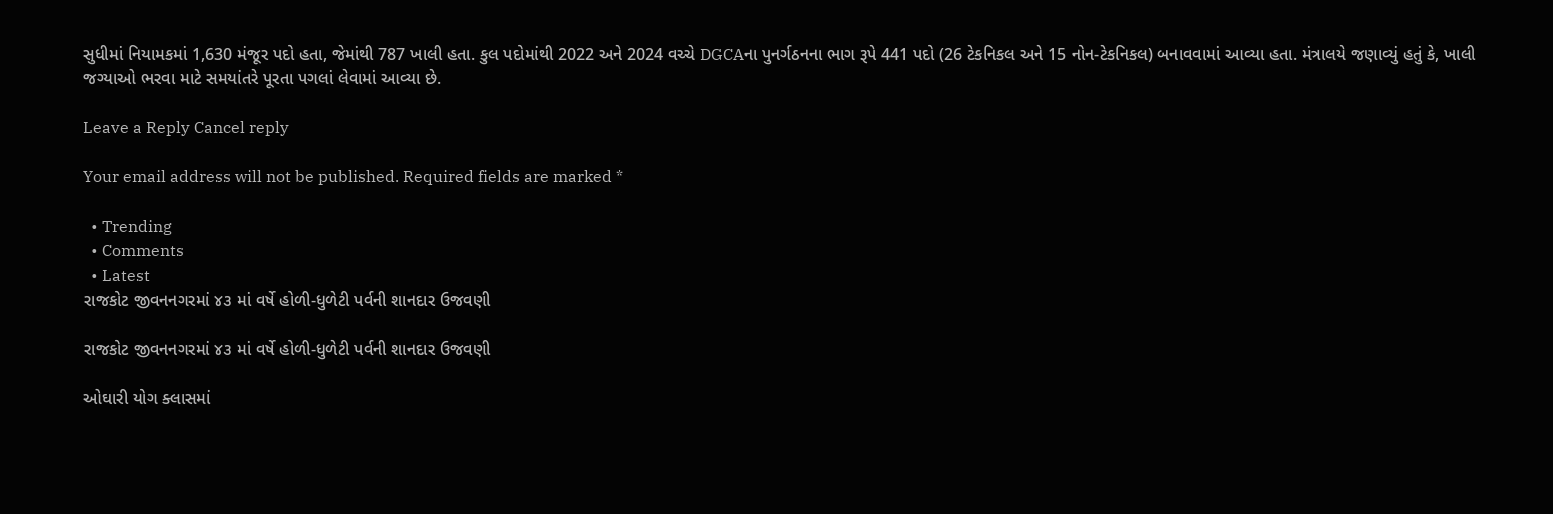સુધીમાં નિયામકમાં 1,630 મંજૂર પદો હતા, જેમાંથી 787 ખાલી હતા. કુલ પદોમાંથી 2022 અને 2024 વચ્ચે DGCAના પુનર્ગઠનના ભાગ રૂપે 441 પદો (26 ટેકનિકલ અને 15 નોન-ટેકનિકલ) બનાવવામાં આવ્યા હતા. મંત્રાલયે જણાવ્યું હતું કે, ખાલી જગ્યાઓ ભરવા માટે સમયાંતરે પૂરતા પગલાં લેવામાં આવ્યા છે.

Leave a Reply Cancel reply

Your email address will not be published. Required fields are marked *

  • Trending
  • Comments
  • Latest
રાજકોટ જીવનનગરમાં ૪૩ માં વર્ષે હોળી-ધુળેટી પર્વની શાનદાર ઉજવણી

રાજકોટ જીવનનગરમાં ૪૩ માં વર્ષે હોળી-ધુળેટી પર્વની શાનદાર ઉજવણી

ઓઘારી યોગ ક્લાસમાં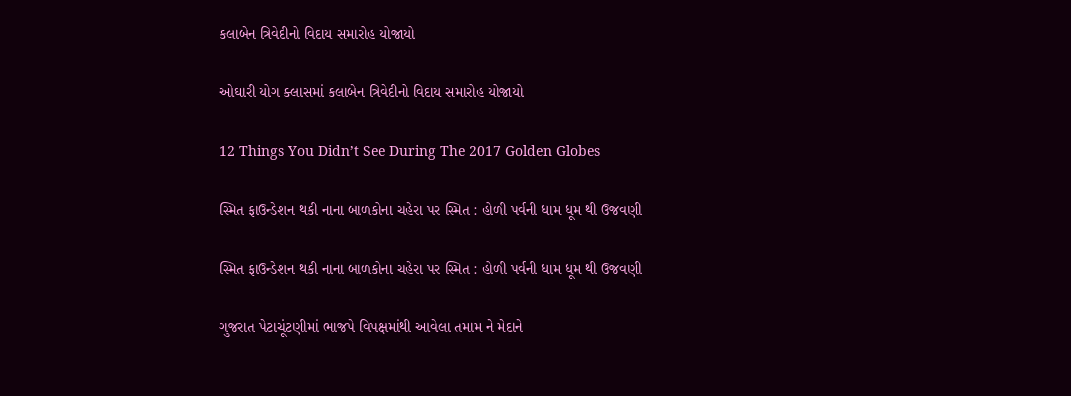કલાબેન ત્રિવેદીનો વિદાય સમારોહ યોજાયો

ઓઘારી યોગ ક્લાસમાં કલાબેન ત્રિવેદીનો વિદાય સમારોહ યોજાયો

12 Things You Didn’t See During The 2017 Golden Globes

સ્મિત ફાઉન્ડેશન થકી નાના બાળકોના ચહેરા પર સ્મિત : હોળી પર્વની ધામ ધૂમ થી ઉજવણી

સ્મિત ફાઉન્ડેશન થકી નાના બાળકોના ચહેરા પર સ્મિત : હોળી પર્વની ધામ ધૂમ થી ઉજવણી

ગુજરાત પેટાચૂંટણીમાં ભાજપે વિપક્ષમાંથી આવેલા તમામ ને મેદાને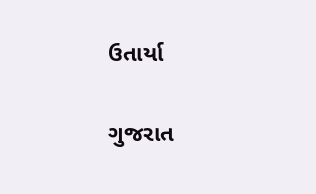ઉતાર્યા

ગુજરાત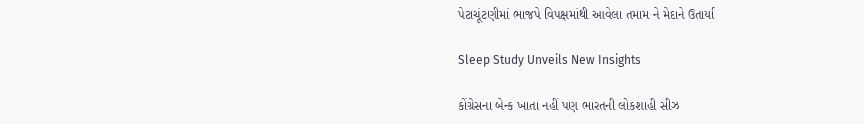પેટાચૂંટણીમાં ભાજપે વિપક્ષમાંથી આવેલા તમામ ને મેદાને ઉતાર્યા

Sleep Study Unveils New Insights

કોંગ્રેસના બેન્ક ખાતા નહીં પણ ભારતની લોકશાહી સીઝ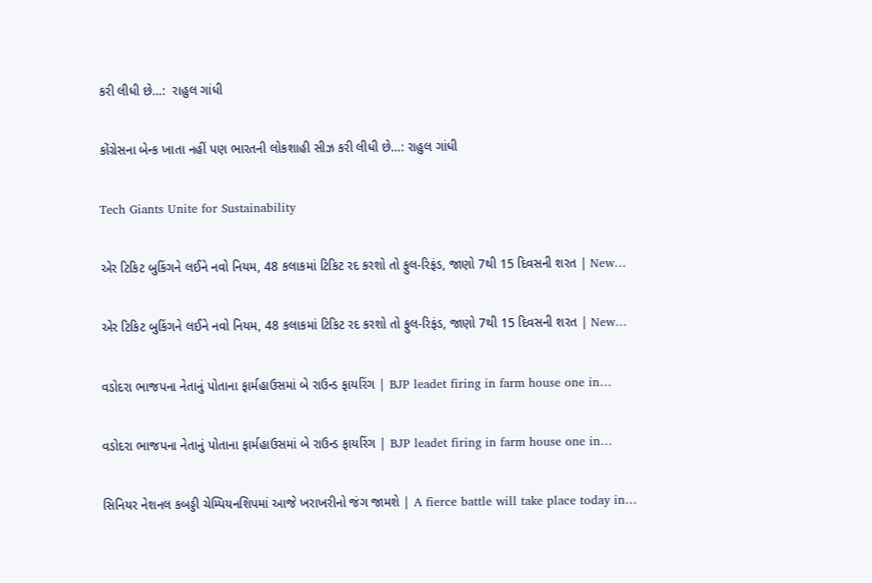કરી લીધી છે…:  રાહુલ ગાંધી

કોંગ્રેસના બેન્ક ખાતા નહીં પણ ભારતની લોકશાહી સીઝ કરી લીધી છે…: રાહુલ ગાંધી

Tech Giants Unite for Sustainability

એર ટિકિટ બુકિંગને લઈને નવો નિયમ, 48 કલાકમાં ટિકિટ રદ કરશો તો ફુલ-રિફંડ, જાણો 7થી 15 દિવસની શરત | New…

એર ટિકિટ બુકિંગને લઈને નવો નિયમ, 48 કલાકમાં ટિકિટ રદ કરશો તો ફુલ-રિફંડ, જાણો 7થી 15 દિવસની શરત | New…

વડોદરા ભાજપના નેતાનું પોતાના ફાર્મહાઉસમાં બે રાઉન્ડ ફાયરિંગ | BJP leadet firing in farm house one in…

વડોદરા ભાજપના નેતાનું પોતાના ફાર્મહાઉસમાં બે રાઉન્ડ ફાયરિંગ | BJP leadet firing in farm house one in…

સિનિયર નેશનલ કબડ્ડી ચેમ્પિયનશિપમાં આજે ખરાખરીનો જંગ જામશે | A fierce battle will take place today in…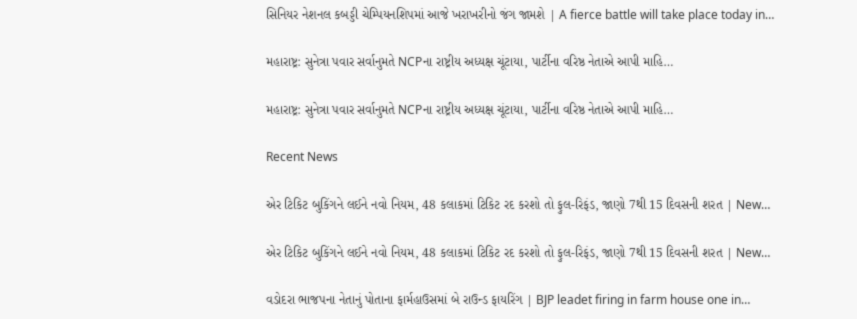સિનિયર નેશનલ કબડ્ડી ચેમ્પિયનશિપમાં આજે ખરાખરીનો જંગ જામશે | A fierce battle will take place today in…

મહારાષ્ટ્ર: સુનેત્રા પવાર સર્વાનુમતે NCPના રાષ્ટ્રીય અધ્યક્ષ ચૂંટાયા, પાર્ટીના વરિષ્ઠ નેતાએ આપી માહિ…

મહારાષ્ટ્ર: સુનેત્રા પવાર સર્વાનુમતે NCPના રાષ્ટ્રીય અધ્યક્ષ ચૂંટાયા, પાર્ટીના વરિષ્ઠ નેતાએ આપી માહિ…

Recent News

એર ટિકિટ બુકિંગને લઈને નવો નિયમ, 48 કલાકમાં ટિકિટ રદ કરશો તો ફુલ-રિફંડ, જાણો 7થી 15 દિવસની શરત | New…

એર ટિકિટ બુકિંગને લઈને નવો નિયમ, 48 કલાકમાં ટિકિટ રદ કરશો તો ફુલ-રિફંડ, જાણો 7થી 15 દિવસની શરત | New…

વડોદરા ભાજપના નેતાનું પોતાના ફાર્મહાઉસમાં બે રાઉન્ડ ફાયરિંગ | BJP leadet firing in farm house one in…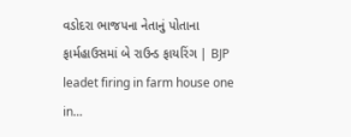વડોદરા ભાજપના નેતાનું પોતાના ફાર્મહાઉસમાં બે રાઉન્ડ ફાયરિંગ | BJP leadet firing in farm house one in…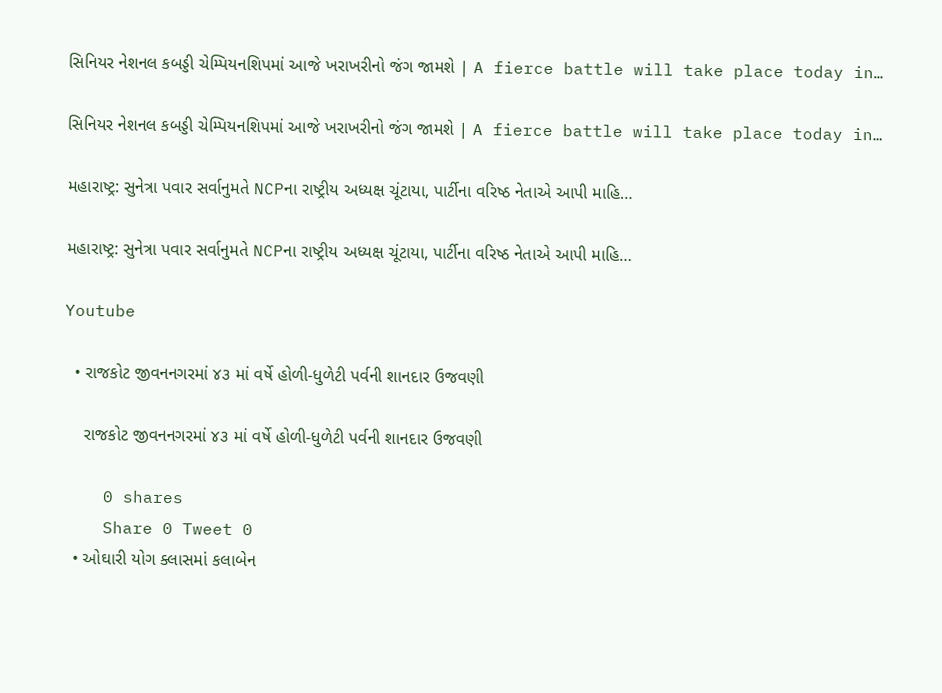સિનિયર નેશનલ કબડ્ડી ચેમ્પિયનશિપમાં આજે ખરાખરીનો જંગ જામશે | A fierce battle will take place today in…

સિનિયર નેશનલ કબડ્ડી ચેમ્પિયનશિપમાં આજે ખરાખરીનો જંગ જામશે | A fierce battle will take place today in…

મહારાષ્ટ્ર: સુનેત્રા પવાર સર્વાનુમતે NCPના રાષ્ટ્રીય અધ્યક્ષ ચૂંટાયા, પાર્ટીના વરિષ્ઠ નેતાએ આપી માહિ…

મહારાષ્ટ્ર: સુનેત્રા પવાર સર્વાનુમતે NCPના રાષ્ટ્રીય અધ્યક્ષ ચૂંટાયા, પાર્ટીના વરિષ્ઠ નેતાએ આપી માહિ…

Youtube

  • રાજકોટ જીવનનગરમાં ૪૩ માં વર્ષે હોળી-ધુળેટી પર્વની શાનદાર ઉજવણી

    રાજકોટ જીવનનગરમાં ૪૩ માં વર્ષે હોળી-ધુળેટી પર્વની શાનદાર ઉજવણી

    0 shares
    Share 0 Tweet 0
  • ઓઘારી યોગ ક્લાસમાં કલાબેન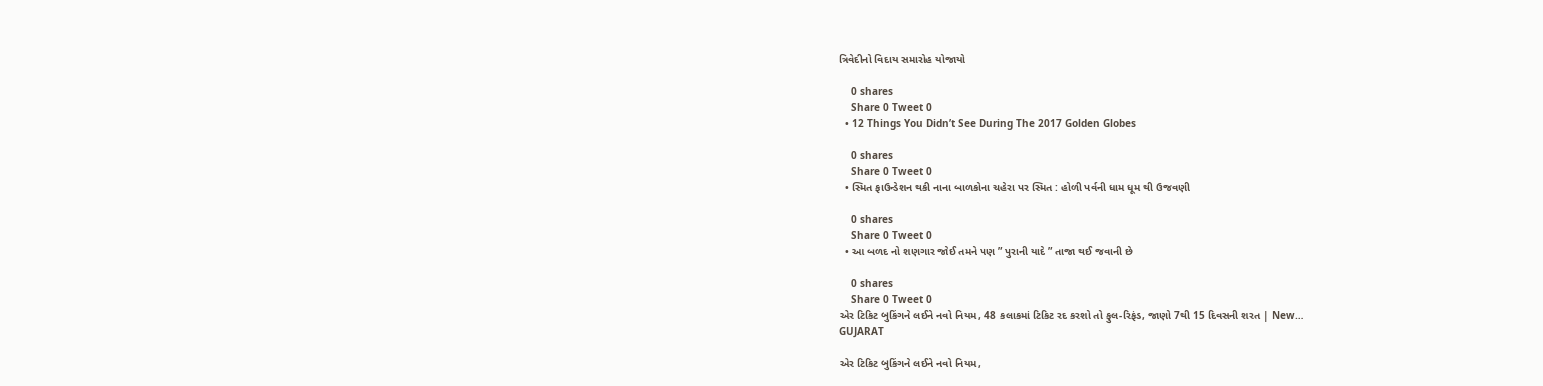ત્રિવેદીનો વિદાય સમારોહ યોજાયો

    0 shares
    Share 0 Tweet 0
  • 12 Things You Didn’t See During The 2017 Golden Globes

    0 shares
    Share 0 Tweet 0
  • સ્મિત ફાઉન્ડેશન થકી નાના બાળકોના ચહેરા પર સ્મિત : હોળી પર્વની ધામ ધૂમ થી ઉજવણી

    0 shares
    Share 0 Tweet 0
  • આ બળદ નો શણગાર જોઈ તમને પણ ” પુરાની યાદે ” તાજા થઈ જવાની છે

    0 shares
    Share 0 Tweet 0
એર ટિકિટ બુકિંગને લઈને નવો નિયમ, 48 કલાકમાં ટિકિટ રદ કરશો તો ફુલ-રિફંડ, જાણો 7થી 15 દિવસની શરત | New…
GUJARAT

એર ટિકિટ બુકિંગને લઈને નવો નિયમ,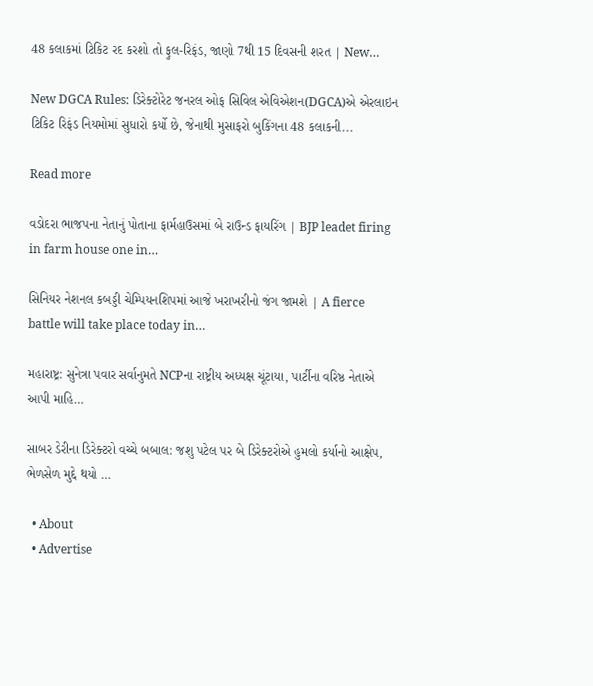48 કલાકમાં ટિકિટ રદ કરશો તો ફુલ-રિફંડ, જાણો 7થી 15 દિવસની શરત | New…

New DGCA Rules: ડિરેક્ટોરેટ જનરલ ઓફ સિવિલ એવિએશન(DGCA)એ એરલાઇન ટિકિટ રિફંડ નિયમોમાં સુધારો કર્યો છે, જેનાથી મુસાફરો બુકિંગના 48 કલાકની...

Read more

વડોદરા ભાજપના નેતાનું પોતાના ફાર્મહાઉસમાં બે રાઉન્ડ ફાયરિંગ | BJP leadet firing in farm house one in…

સિનિયર નેશનલ કબડ્ડી ચેમ્પિયનશિપમાં આજે ખરાખરીનો જંગ જામશે | A fierce battle will take place today in…

મહારાષ્ટ્ર: સુનેત્રા પવાર સર્વાનુમતે NCPના રાષ્ટ્રીય અધ્યક્ષ ચૂંટાયા, પાર્ટીના વરિષ્ઠ નેતાએ આપી માહિ…

સાબર ડેરીના ડિરેક્ટરો વચ્ચે બબાલ: જશુ પટેલ પર બે ડિરેક્ટરોએ હુમલો કર્યાનો આક્ષેપ, ભેળસેળ મુદ્દે થયો …

  • About
  • Advertise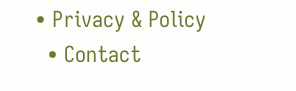• Privacy & Policy
  • Contact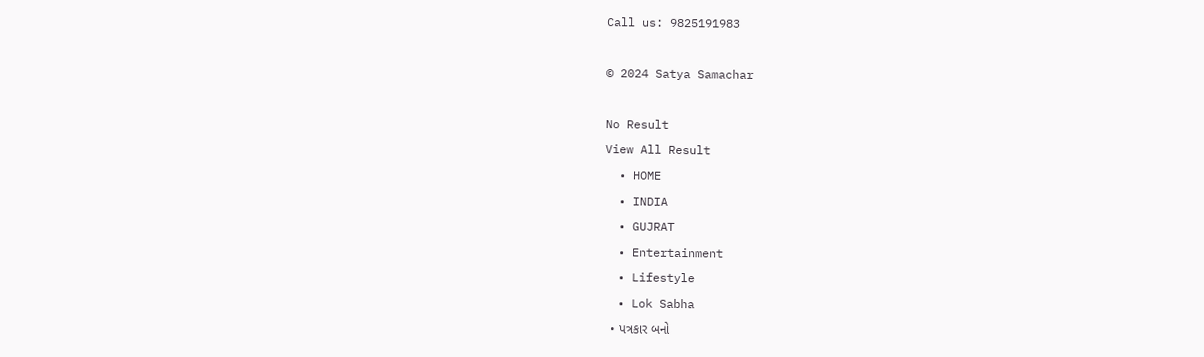Call us: 9825191983

© 2024 Satya Samachar

No Result
View All Result
  • HOME
  • INDIA
  • GUJRAT
  • Entertainment
  • Lifestyle
  • Lok Sabha
  • પત્રકાર બનો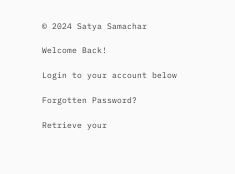© 2024 Satya Samachar

Welcome Back!

Login to your account below

Forgotten Password?

Retrieve your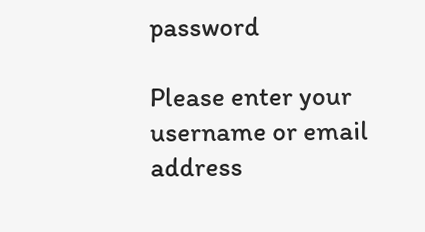password

Please enter your username or email address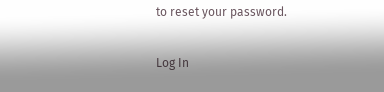to reset your password.

Log In